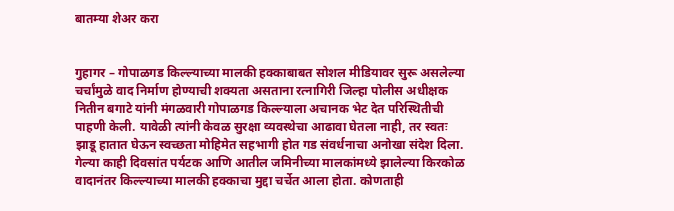बातम्या शेअर करा


गुहागर – गोपाळगड किल्ल्याच्या मालकी हक्काबाबत सोशल मीडियावर सुरू असलेल्या चर्चांमुळे वाद निर्माण होण्याची शक्यता असताना रत्नागिरी जिल्हा पोलीस अधीक्षक नितीन बगाटे यांनी मंगळवारी गोपाळगड किल्ल्याला अचानक भेट देत परिस्थितीची पाहणी केली. यावेळी त्यांनी केवळ सुरक्षा व्यवस्थेचा आढावा घेतला नाही, तर स्वतः झाडू हातात घेऊन स्वच्छता मोहिमेत सहभागी होत गड संवर्धनाचा अनोखा संदेश दिला.
गेल्या काही दिवसांत पर्यटक आणि आतील जमिनीच्या मालकांमध्ये झालेल्या किरकोळ वादानंतर किल्ल्याच्या मालकी हक्काचा मुद्दा चर्चेत आला होता. कोणताही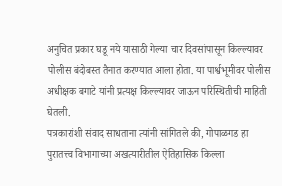अनुचित प्रकार घडू नये यासाठी गेल्या चार दिवसांपासून किल्ल्यावर पोलीस बंदोबस्त तैनात करण्यात आला होता. या पार्श्वभूमीवर पोलीस अधीक्षक बगाटे यांनी प्रत्यक्ष किल्ल्यावर जाऊन परिस्थितीची माहिती घेतली.
पत्रकारांशी संवाद साधताना त्यांनी सांगितले की, गोपाळगड हा पुरातत्त्व विभागाच्या अखत्यारीतील ऐतिहासिक किल्ला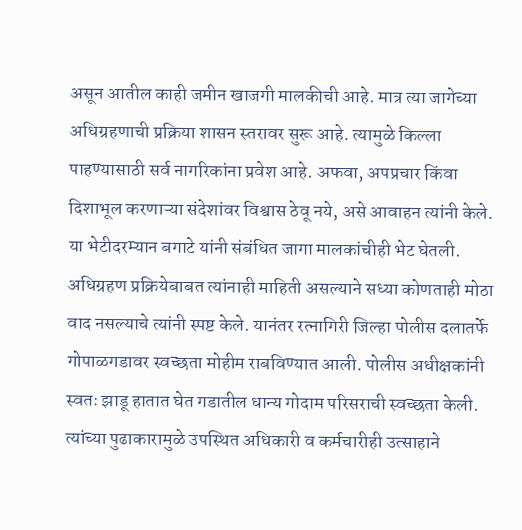असून आतील काही जमीन खाजगी मालकीची आहे. मात्र त्या जागेच्या अधिग्रहणाची प्रक्रिया शासन स्तरावर सुरू आहे. त्यामुळे किल्ला पाहण्यासाठी सर्व नागरिकांना प्रवेश आहे. अफवा, अपप्रचार किंवा दिशाभूल करणाऱ्या संदेशांवर विश्वास ठेवू नये, असे आवाहन त्यांनी केले. या भेटीदरम्यान बगाटे यांनी संबंधित जागा मालकांचीही भेट घेतली. अधिग्रहण प्रक्रियेबाबत त्यांनाही माहिती असल्याने सध्या कोणताही मोठा वाद नसल्याचे त्यांनी स्पष्ट केले. यानंतर रत्नागिरी जिल्हा पोलीस दलातर्फे गोपाळगडावर स्वच्छता मोहीम राबविण्यात आली. पोलीस अधीक्षकांनी स्वतः झाडू हातात घेत गडातील धान्य गोदाम परिसराची स्वच्छता केली. त्यांच्या पुढाकारामुळे उपस्थित अधिकारी व कर्मचारीही उत्साहाने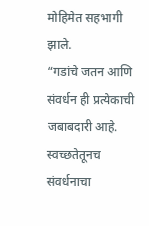मोहिमेत सहभागी झाले.
“गडांचे जतन आणि संवर्धन ही प्रत्येकाची जबाबदारी आहे. स्वच्छतेतूनच संवर्धनाचा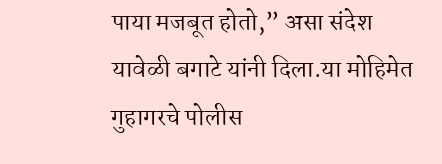पाया मजबूत होतो,” असा संदेश यावेळी बगाटे यांनी दिला.या मोहिमेत गुहागरचे पोलीस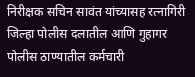निरीक्षक सचिन सावंत यांच्यासह रत्नागिरी जिल्हा पोलीस दलातील आणि गुहागर पोलीस ठाण्यातील कर्मचारी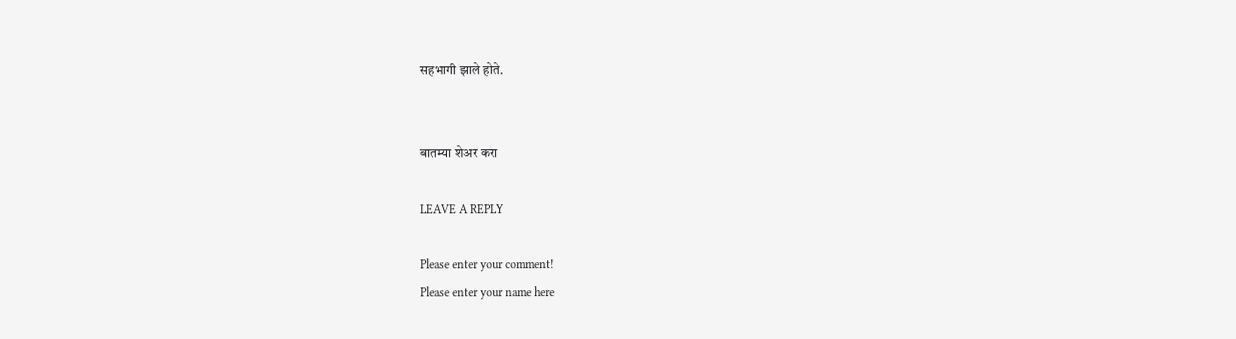सहभागी झाले होते.


बातम्या शेअर करा

LEAVE A REPLY

Please enter your comment!
Please enter your name here